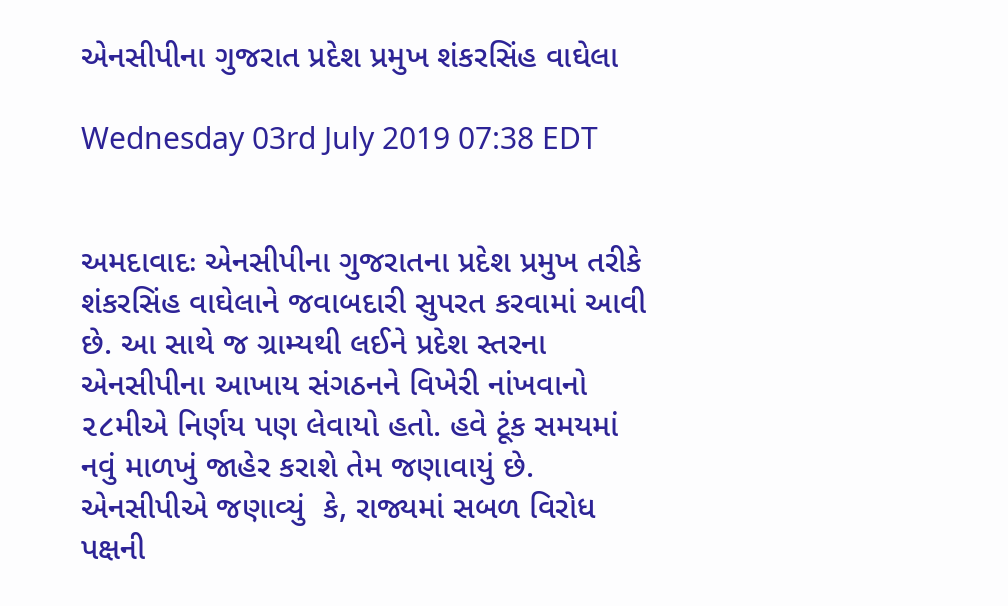એનસીપીના ગુજરાત પ્રદેશ પ્રમુખ શંકરસિંહ વાઘેલા

Wednesday 03rd July 2019 07:38 EDT


અમદાવાદઃ એનસીપીના ગુજરાતના પ્રદેશ પ્રમુખ તરીકે શંકરસિંહ વાઘેલાને જવાબદારી સુપરત કરવામાં આવી છે. આ સાથે જ ગ્રામ્યથી લઈને પ્રદેશ સ્તરના એનસીપીના આખાય સંગઠનને વિખેરી નાંખવાનો ૨૮મીએ નિર્ણય પણ લેવાયો હતો. હવે ટૂંક સમયમાં નવું માળખું જાહેર કરાશે તેમ જણાવાયું છે. એનસીપીએ જણાવ્યું  કે, રાજ્યમાં સબળ વિરોધ પક્ષની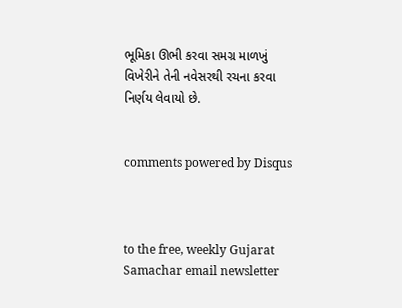ભૂમિકા ઊભી કરવા સમગ્ર માળખું વિખેરીને તેની નવેસરથી રચના કરવા નિર્ણય લેવાયો છે.


comments powered by Disqus



to the free, weekly Gujarat Samachar email newsletter